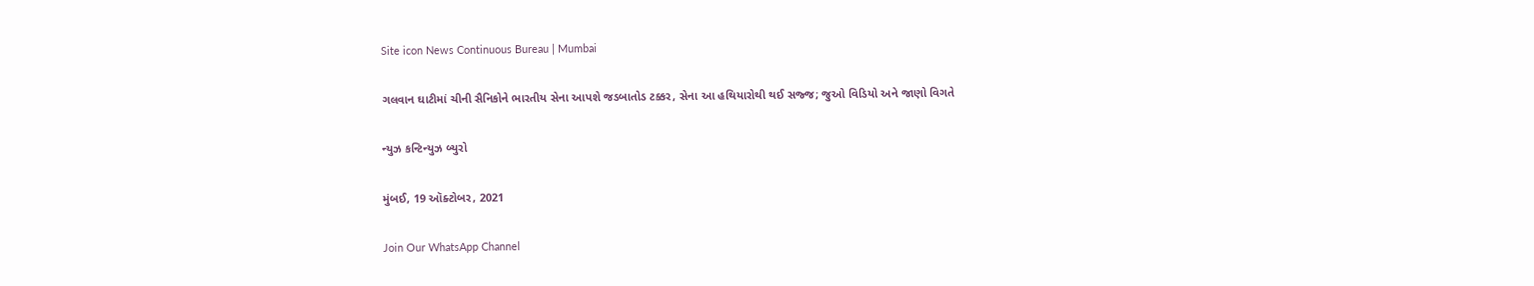Site icon News Continuous Bureau | Mumbai

ગલવાન ઘાટીમાં ચીની સૈનિકોને ભારતીય સેના આપશે જડબાતોડ ટક્કર, સેના આ હથિયારોથી થઈ સજ્જ; જુઓ વિડિયો અને જાણો વિગતે

ન્યુઝ કન્ટિન્યુઝ બ્યુરો

મુંબઈ, 19 ઑક્ટોબર, 2021

Join Our WhatsApp Channel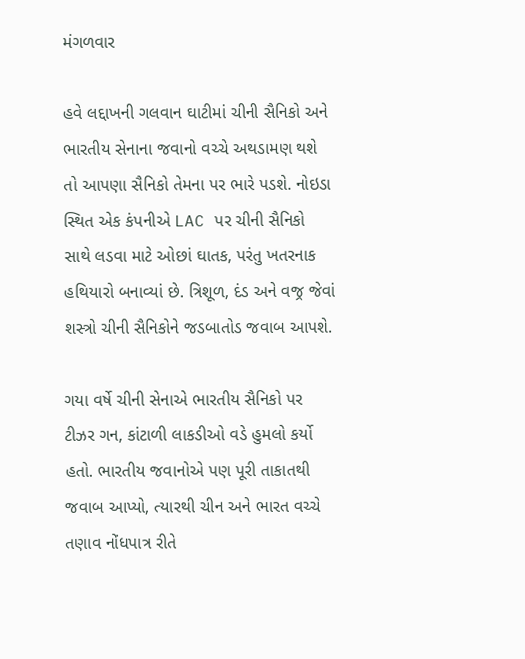મંગળવાર

હવે લદ્દાખની ગલવાન ઘાટીમાં ચીની સૈનિકો અને ભારતીય સેનાના જવાનો વચ્ચે અથડામણ થશે તો આપણા સૈનિકો તેમના પર ભારે પડશે. નોઇડા સ્થિત એક કંપનીએ LAC પર ચીની સૈનિકો સાથે લડવા માટે ઓછાં ઘાતક, પરંતુ ખતરનાક હથિયારો બનાવ્યાં છે. ત્રિશૂળ, દંડ અને વજ્ર જેવાં શસ્ત્રો ચીની સૈનિકોને જડબાતોડ જવાબ આપશે.

ગયા વર્ષે ચીની સેનાએ ભારતીય સૈનિકો પર ટીઝર ગન, કાંટાળી લાકડીઓ વડે હુમલો કર્યો હતો. ભારતીય જવાનોએ પણ પૂરી તાકાતથી જવાબ આપ્યો, ત્યારથી ચીન અને ભારત વચ્ચે તણાવ નોંધપાત્ર રીતે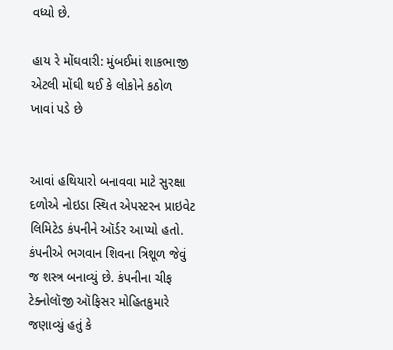વધ્યો છે.

હાય રે મોંઘવારી: મુંબઈમાં શાકભાજી એટલી મોંઘી થઈ કે લોકોને કઠોળ ખાવાં પડે છે


આવાં હથિયારો બનાવવા માટે સુરક્ષા દળોએ નોઇડા સ્થિત એપસ્ટરન પ્રાઇવેટ લિમિટેડ કંપનીને ઑર્ડર આપ્યો હતો. કંપનીએ ભગવાન શિવના ત્રિશૂળ જેવું જ શસ્ત્ર બનાવ્યું છે. કંપનીના ચીફ ટેક્નોલૉજી ઑફિસર મોહિતકુમારે જણાવ્યું હતું કે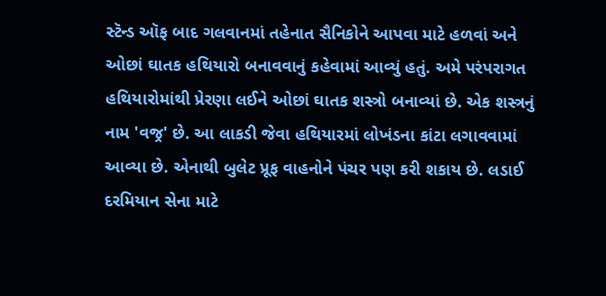સ્ટૅન્ડ ઑફ બાદ ગલવાનમાં તહેનાત સૈનિકોને આપવા માટે હળવાં અને ઓછાં ઘાતક હથિયારો બનાવવાનું કહેવામાં આવ્યું હતું. અમે પરંપરાગત હથિયારોમાંથી પ્રેરણા લઈને ઓછાં ઘાતક શસ્ત્રો બનાવ્યાં છે. એક શસ્ત્રનું નામ 'વજ્ર' છે. આ લાકડી જેવા હથિયારમાં લોખંડના કાંટા લગાવવામાં આવ્યા છે. એનાથી બુલેટ પ્રૂફ વાહનોને પંચર પણ કરી શકાય છે. લડાઈ દરમિયાન સેના માટે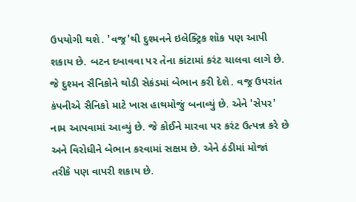ઉપયોગી થશે. 'વજ્ર'થી દુશ્મનને ઇલેક્ટ્રિક શૉક પણ આપી શકાય છે. બટન દબાવવા પર તેના કાંટામાં કરંટ ચાલવા લાગે છે. જે દુશ્મન સૈનિકોને થોડી સેકંડમાં બેભાન કરી દેશે. વજ્ર ઉપરાંત કંપનીએ સૈનિકો માટે ખાસ હાથમોજું બનાવ્યું છે. એને 'સેપર' નામ આપવામાં આવ્યું છે. જે કોઈને મારવા પર કરંટ ઉત્પન્ન કરે છે અને વિરોધીને બેભાન કરવામાં સક્ષમ છે. એને ઠંડીમાં મોજાં તરીકે પણ વાપરી શકાય છે.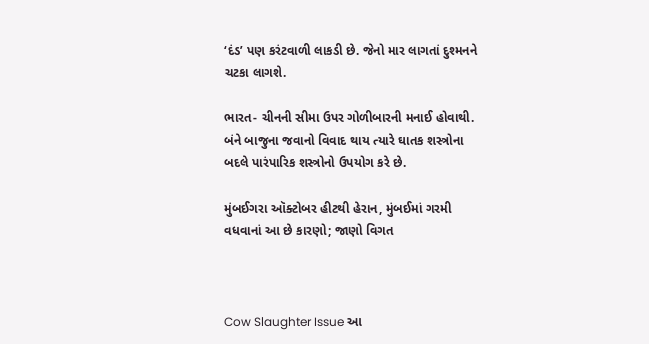‘દંડ’ પણ કરંટવાળી લાકડી છે. જેનો માર લાગતાં દુશ્મનને ચટકા લાગશે.

ભારત- ચીનની સીમા ઉપર ગોળીબારની મનાઈ હોવાથી. બંને બાજુના જવાનો વિવાદ થાય ત્યારે ઘાતક શસ્ત્રોના બદલે પારંપારિક શસ્ત્રોનો ઉપયોગ કરે છે.

મુંબઈગરા ઑક્ટોબર હીટથી હેરાન, મુંબઈમાં ગરમી વધવાનાં આ છે કારણો; જાણો વિગત



Cow Slaughter Issue આ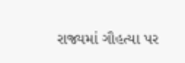રાજ્યમાં ગૌહત્યા પર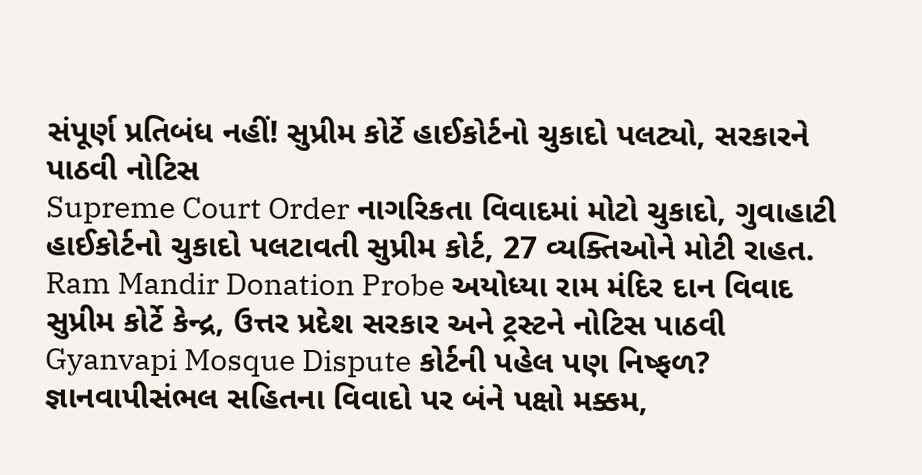સંપૂર્ણ પ્રતિબંધ નહીં! સુપ્રીમ કોર્ટે હાઈકોર્ટનો ચુકાદો પલટ્યો, સરકારને પાઠવી નોટિસ
Supreme Court Order નાગરિકતા વિવાદમાં મોટો ચુકાદો, ગુવાહાટી હાઈકોર્ટનો ચુકાદો પલટાવતી સુપ્રીમ કોર્ટ, 27 વ્યક્તિઓને મોટી રાહત.
Ram Mandir Donation Probe અયોધ્યા રામ મંદિર દાન વિવાદ સુપ્રીમ કોર્ટે કેન્દ્ર, ઉત્તર પ્રદેશ સરકાર અને ટ્રસ્ટને નોટિસ પાઠવી
Gyanvapi Mosque Dispute કોર્ટની પહેલ પણ નિષ્ફળ? જ્ઞાનવાપીસંભલ સહિતના વિવાદો પર બંને પક્ષો મક્કમ,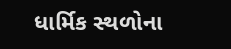ધાર્મિક સ્થળોના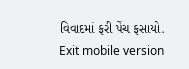વિવાદમાં ફરી પેંચ ફસાયો.
Exit mobile version